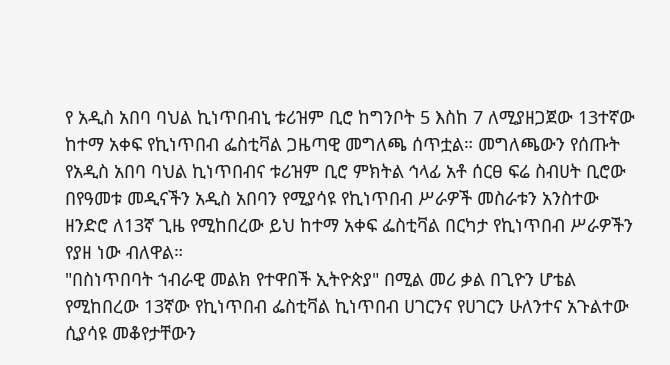የ አዲስ አበባ ባህል ኪነጥበብኒ ቱሪዝም ቢሮ ከግንቦት 5 እስከ 7 ለሚያዘጋጀው 13ተኛው ከተማ አቀፍ የኪነጥበብ ፌስቲቫል ጋዜጣዊ መግለጫ ሰጥቷል። መግለጫውን የሰጡት የአዲስ አበባ ባህል ኪነጥበብና ቱሪዝም ቢሮ ምክትል ኅላፊ አቶ ሰርፀ ፍሬ ስብሀት ቢሮው በየዓመቱ መዲናችን አዲስ አበባን የሚያሳዩ የኪነጥበብ ሥራዎች መስራቱን አንስተው ዘንድሮ ለ13ኛ ጊዜ የሚከበረው ይህ ከተማ አቀፍ ፌስቲቫል በርካታ የኪነጥበብ ሥራዎችን የያዘ ነው ብለዋል።
"በስነጥበባት ኀብራዊ መልክ የተዋበች ኢትዮጵያ" በሚል መሪ ቃል በጊዮን ሆቴል የሚከበረው 13ኛው የኪነጥበብ ፌስቲቫል ኪነጥበብ ሀገርንና የሀገርን ሁለንተና አጉልተው ሲያሳዩ መቆየታቸውን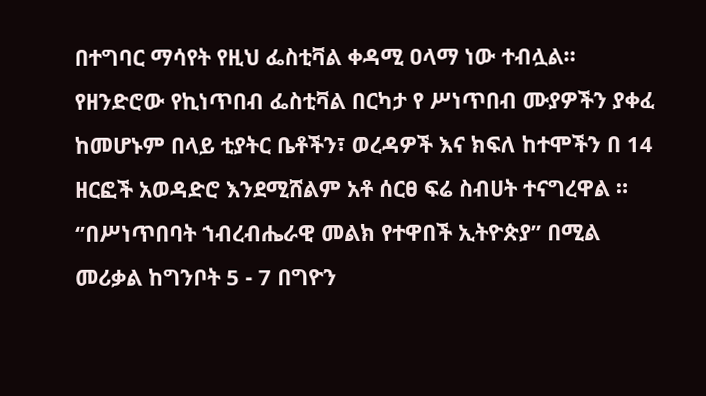በተግባር ማሳየት የዚህ ፌስቲቫል ቀዳሚ ዐላማ ነው ተብሏል።
የዘንድሮው የኪነጥበብ ፌስቲቫል በርካታ የ ሥነጥበብ ሙያዎችን ያቀፈ ከመሆኑም በላይ ቲያትር ቤቶችን፣ ወረዳዎች እና ክፍለ ከተሞችን በ 14 ዘርፎች አወዳድሮ እንደሚሸልም አቶ ሰርፀ ፍሬ ስብሀት ተናግረዋል ።
‘’በሥነጥበባት ኀብረብሔራዊ መልክ የተዋበች ኢትዮጵያ’’ በሚል መሪቃል ከግንቦት 5 - 7 በግዮን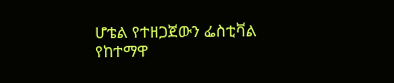ሆቴል የተዘጋጀውን ፌስቲቫል የከተማዋ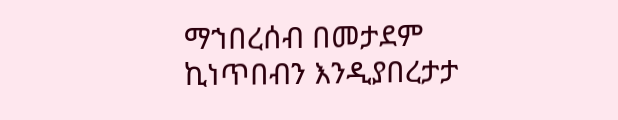ማኀበረሰብ በመታደም ኪነጥበብን እንዲያበረታታ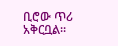ቢሮው ጥሪ አቅርቧል።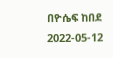በዮሴፍ ከበደ
2022-05-12